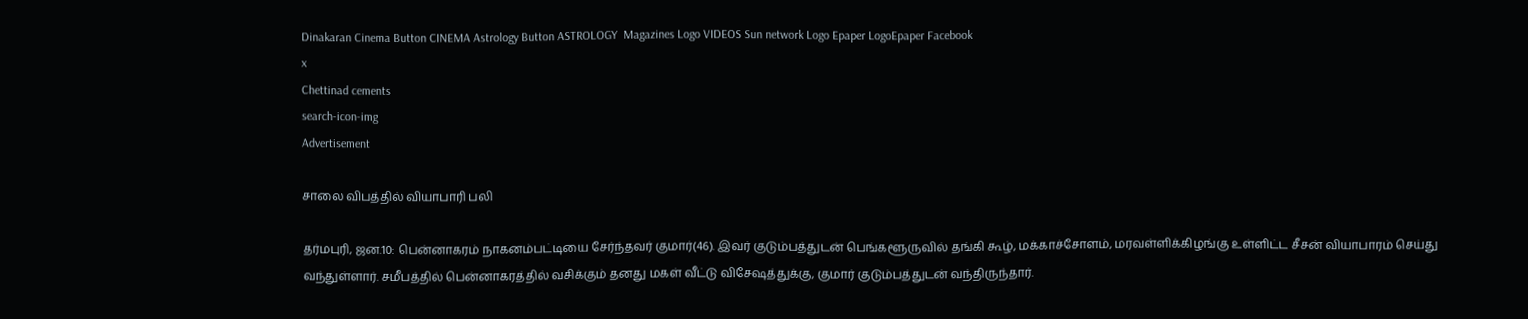Dinakaran Cinema Button CINEMA Astrology Button ASTROLOGY  Magazines Logo VIDEOS Sun network Logo Epaper LogoEpaper Facebook
x
Chettinad cements
search-icon-img
Advertisement

சாலை விபத்தில் வியாபாரி பலி

தர்மபுரி, ஜன.10: பென்னாகரம் நாகனம்பட்டியை சேர்ந்தவர் குமார்(46). இவர் குடும்பத்துடன் பெங்களூருவில் தங்கி கூழ், மக்காச்சோளம், மரவள்ளிக்கிழங்கு உள்ளிட்ட சீசன் வியாபாரம் செய்து வந்துள்ளார். சமீபத்தில் பென்னாகரத்தில் வசிக்கும் தனது மகள் வீட்டு விசேஷத்துக்கு, குமார் குடும்பத்துடன் வந்திருந்தார்.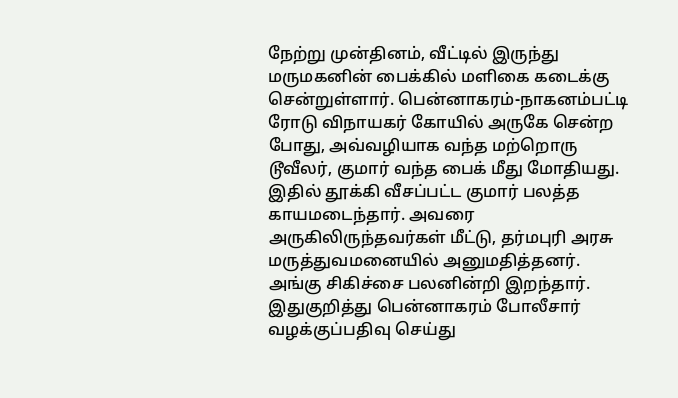நேற்று முன்தினம், வீட்டில் இருந்து மருமகனின் பைக்கில் மளிகை கடைக்கு சென்றுள்ளார். பென்னாகரம்-நாகனம்பட்டி ரோடு விநாயகர் கோயில் அருகே சென்ற போது, அவ்வழியாக வந்த மற்றொரு டூவீலர், குமார் வந்த பைக் மீது மோதியது. இதில் தூக்கி வீசப்பட்ட குமார் பலத்த காயமடைந்தார். அவரை அருகிலிருந்தவர்கள் மீட்டு, தர்மபுரி அரசு மருத்துவமனையில் அனுமதித்தனர். அங்கு சிகிச்சை பலனின்றி இறந்தார். இதுகுறித்து பென்னாகரம் போலீசார் வழக்குப்பதிவு செய்து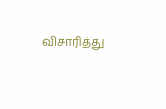விசாரித்து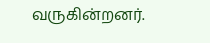வருகின்றனர்.